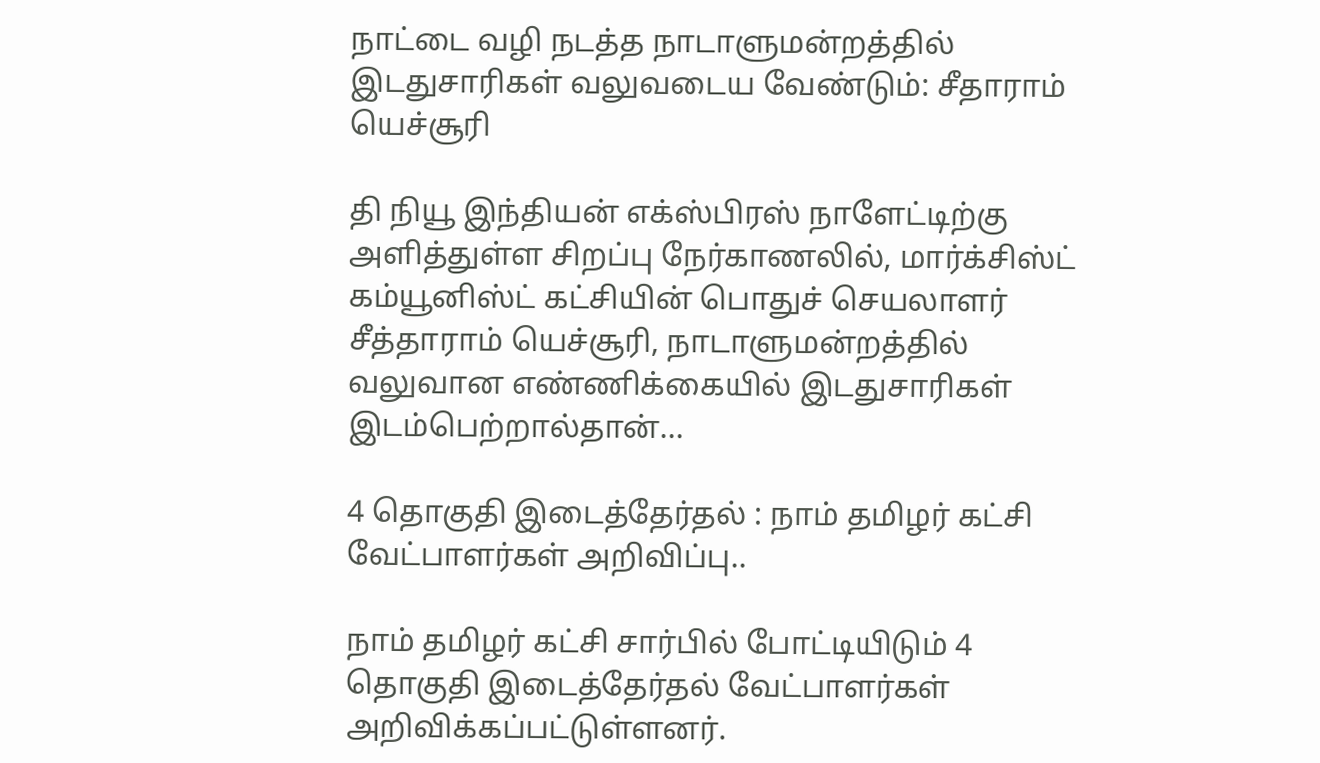நாட்டை வழி நடத்த நாடாளுமன்றத்தில் இடதுசாரிகள் வலுவடைய வேண்டும்: சீதாராம் யெச்சூரி

தி நியூ இந்தியன் எக்ஸ்பிரஸ் நாளேட்டிற்கு அளித்துள்ள சிறப்பு நேர்காணலில், மார்க்சிஸ்ட் கம்யூனிஸ்ட் கட்சியின் பொதுச் செயலாளர் சீத்தாராம் யெச்சூரி, நாடாளுமன்றத்தில் வலுவான எண்ணிக்கையில் இடதுசாரிகள் இடம்பெற்றால்தான்…

4 தொகுதி இடைத்தேர்தல் : நாம் தமிழர் கட்சி வேட்பாளர்கள் அறிவிப்பு..

நாம் தமிழர் கட்சி சார்பில் போட்டியிடும் 4 தொகுதி இடைத்தேர்தல் வேட்பாளர்கள் அறிவிக்கப்பட்டுள்ளனர்.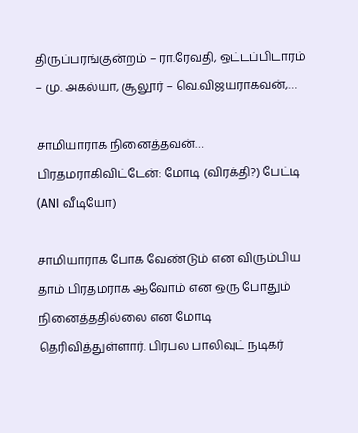திருப்பரங்குன்றம் – ரா.ரேவதி, ஒட்டப்பிடாரம் – மு. அகல்யா, சூலூர் – வெ.விஜயராகவன்,…

சாமியாராக நினைத்தவன்… பிரதமராகிவிட்டேன்: மோடி (விரக்தி?) பேட்டி (ANI வீடியோ)

சாமியாராக போக வேண்டும் என விரும்பிய தாம் பிரதமராக ஆவோம் என ஒரு போதும் நினைத்ததில்லை என மோடி தெரிவித்துள்ளார். பிரபல பாலிவுட் நடிகர்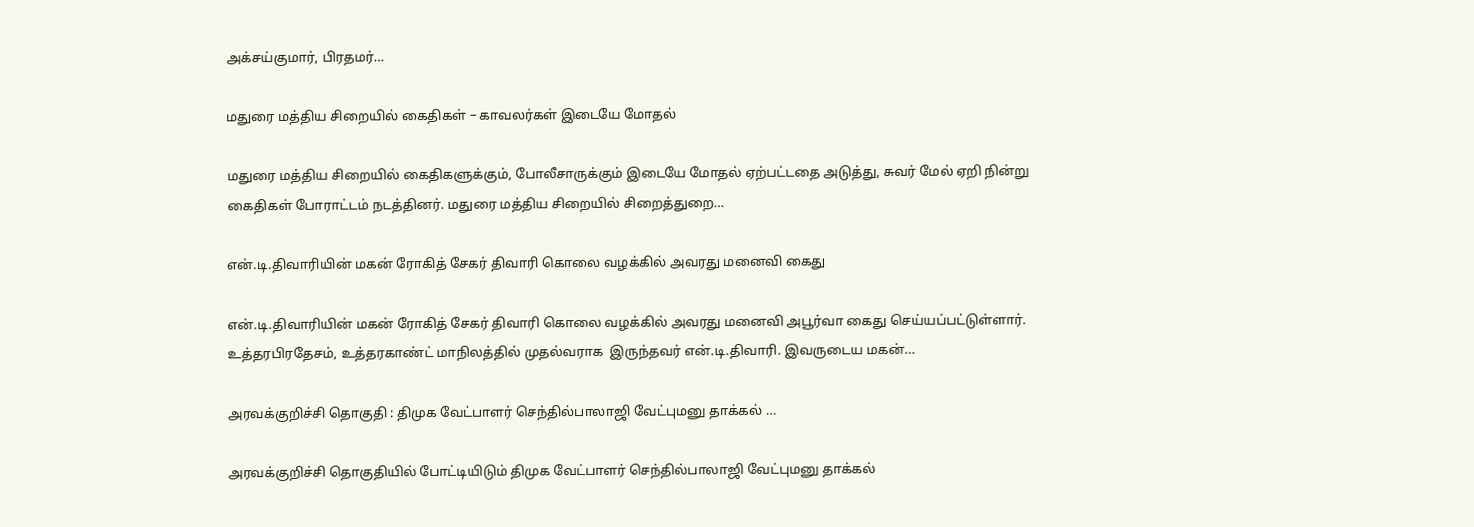அக்சய்குமார், பிரதமர்…

மதுரை மத்திய சிறையில் கைதிகள் – காவலர்கள் இடையே மோதல்

மதுரை மத்திய சிறையில் கைதிகளுக்கும், போலீசாருக்கும் இடையே மோதல் ஏற்பட்டதை அடுத்து, சுவர் மேல் ஏறி நின்று கைதிகள் போராட்டம் நடத்தினர். மதுரை மத்திய சிறையில் சிறைத்துறை…

என்.டி.திவாரியின் மகன் ரோகித் சேகர் திவாரி கொலை வழக்கில் அவரது மனைவி கைது

என்.டி.திவாரியின் மகன் ரோகித் சேகர் திவாரி கொலை வழக்கில் அவரது மனைவி அபூர்வா கைது செய்யப்பட்டுள்ளார். உத்தரபிரதேசம், உத்தரகாண்ட் மாநிலத்தில் முதல்வராக  இருந்தவர் என்.டி.திவாரி. இவருடைய மகன்…

அரவக்குறிச்சி தொகுதி : திமுக வேட்பாளர் செந்தில்பாலாஜி வேட்புமனு தாக்கல் …

அரவக்குறிச்சி தொகுதியில் போட்டியிடும் திமுக வேட்பாளர் செந்தில்பாலாஜி வேட்புமனு தாக்கல்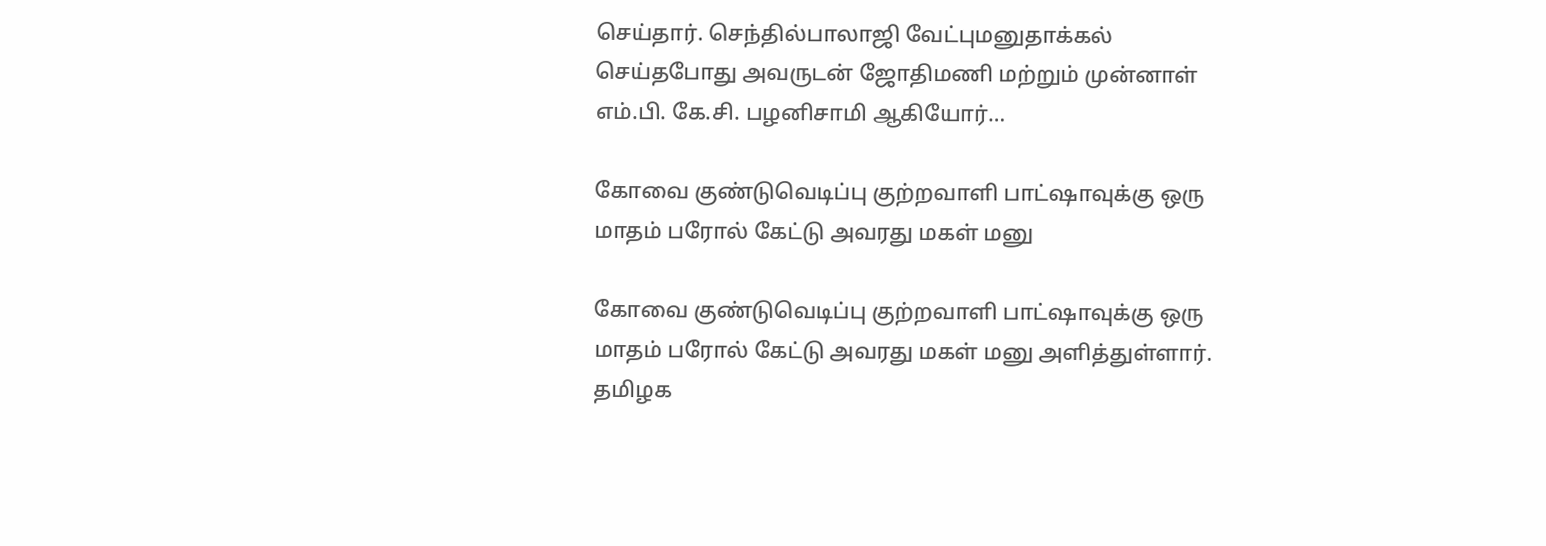செய்தார். செந்தில்பாலாஜி வேட்புமனுதாக்கல் செய்தபோது அவருடன் ஜோதிமணி மற்றும் முன்னாள் எம்.பி. கே.சி. பழனிசாமி ஆகியோர்…

கோவை குண்டுவெடிப்பு குற்றவாளி பாட்ஷாவுக்கு ஒரு மாதம் பரோல் கேட்டு அவரது மகள் மனு

கோவை குண்டுவெடிப்பு குற்றவாளி பாட்ஷாவுக்கு ஒரு மாதம் பரோல் கேட்டு அவரது மகள் மனு அளித்துள்ளார். தமிழக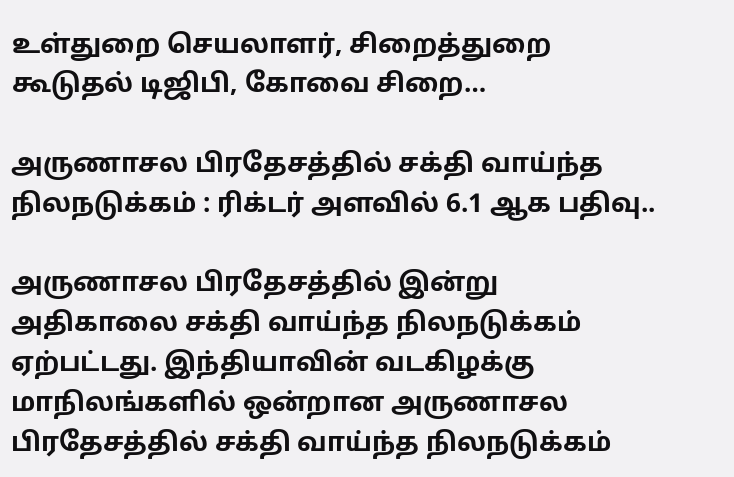உள்துறை செயலாளர், சிறைத்துறை கூடுதல் டிஜிபி, கோவை சிறை…

அருணாசல பிரதேசத்தில் சக்தி வாய்ந்த நிலநடுக்கம் : ரிக்டர் அளவில் 6.1 ஆக பதிவு..

அருணாசல பிரதேசத்தில் இன்று அதிகாலை சக்தி வாய்ந்த நிலநடுக்கம் ஏற்பட்டது. இந்தியாவின் வடகிழக்கு மாநிலங்களில் ஒன்றான அருணாசல பிரதேசத்தில் சக்தி வாய்ந்த நிலநடுக்கம்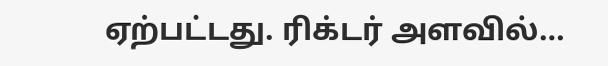ஏற்பட்டது. ரிக்டர் அளவில்…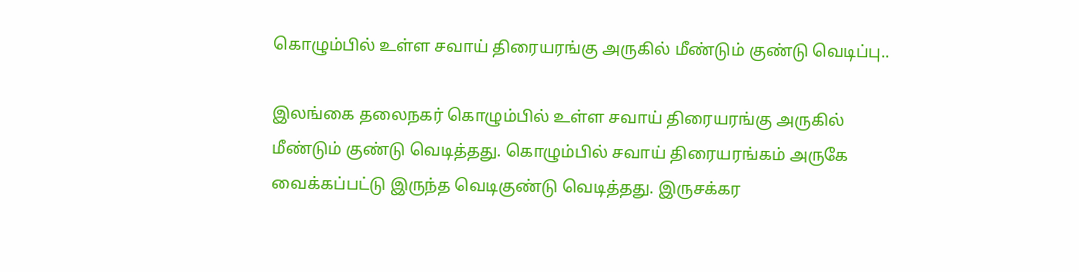கொழும்பில் உள்ள சவாய் திரையரங்கு அருகில் மீண்டும் குண்டு வெடிப்பு..

இலங்கை தலைநகர் கொழும்பில் உள்ள சவாய் திரையரங்கு அருகில் மீண்டும் குண்டு வெடித்தது. கொழும்பில் சவாய் திரையரங்கம் அருகே வைக்கப்பட்டு இருந்த வெடிகுண்டு வெடித்தது. இருசக்கர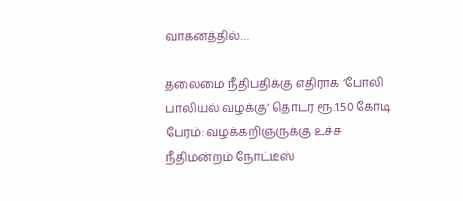வாகனத்தில்…

தலைமை நீதிபதிக்கு எதிராக ‘போலி பாலியல் வழக்கு’ தொடர ரூ.1.50 கோடி பேரம்: வழக்கறிஞருக்கு உச்ச நீதிமன்றம் நோட்டீஸ்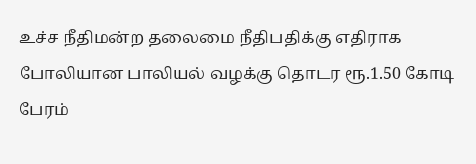உச்ச நீதிமன்ற தலைமை நீதிபதிக்கு எதிராக போலியான பாலியல் வழக்கு தொடர ரூ.1.50 கோடி பேரம்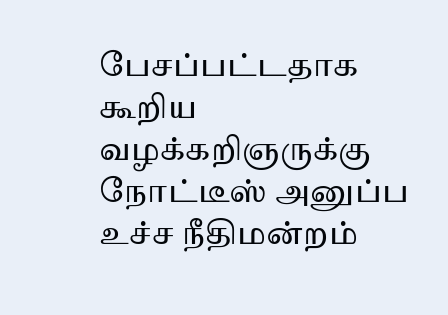பேசப்பட்டதாக கூறிய வழக்கறிஞருக்கு நோட்டீஸ் அனுப்ப உச்ச நீதிமன்றம்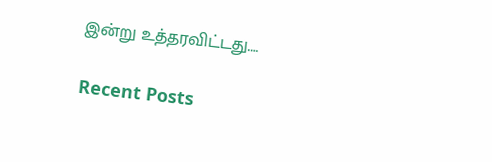இன்று உத்தரவிட்டது.…

Recent Posts